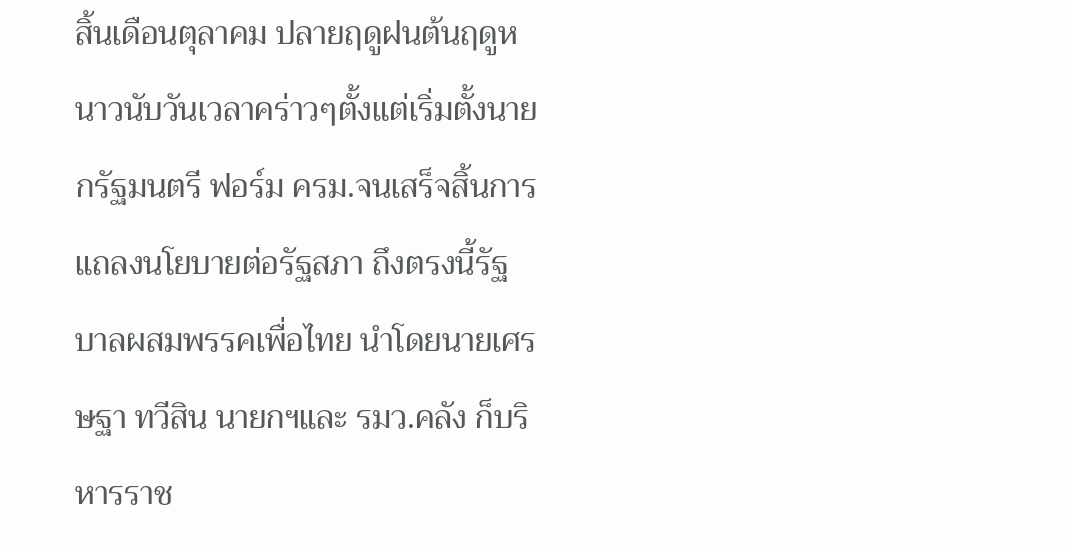สิ้นเดือนตุลาคม ปลายฤดูฝนต้นฤดูหนาวนับวันเวลาคร่าวๆตั้งแต่เริ่มตั้งนายกรัฐมนตรี ฟอร์ม ครม.จนเสร็จสิ้นการแถลงนโยบายต่อรัฐสภา ถึงตรงนี้รัฐบาลผสมพรรคเพื่อไทย นำโดยนายเศรษฐา ทวีสิน นายกฯและ รมว.คลัง ก็บริหารราช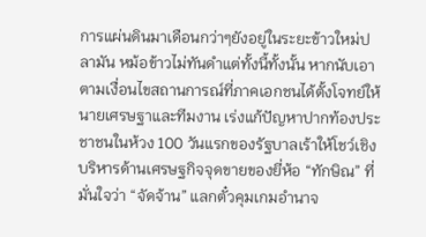การแผ่นดินมาเดือนกว่าๆยังอยู่ในระยะข้าวใหม่ปลามัน หม้อข้าวไม่ทันดำแต่ทั้งนี้ทั้งนั้น หากนับเอาตามเงื่อนไขสถานการณ์ที่ภาคเอกชนได้ตั้งโจทย์ให้นายเศรษฐาและทีมงาน เร่งแก้ปัญหาปากท้องประชาชนในห้วง 100 วันแรกของรัฐบาลเร้าให้โชว์เชิงบริหารด้านเศรษฐกิจจุดขายของยี่ห้อ “ทักษิณ” ที่มั่นใจว่า “จัดจ้าน” แลกตั๋วคุมเกมอำนาจ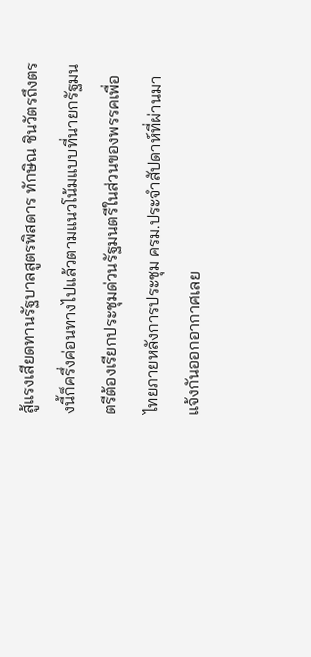สู้แรงเสียดทานรัฐบาลสูตรพิสดาร ทักษิณ ชินวัตรถึงตรงนี้ก็ครึ่งค่อนทางไปแล้วตามแนวโน้มแบบที่นายกรัฐมนตรีต้องเรียกประชุมด่วนรัฐมนตรีในส่วนของพรรคเพื่อไทยภายหลังการประชุม ครม.ประจำสัปดาห์ที่ผ่านมาแจ้งกันออกอากาศเลย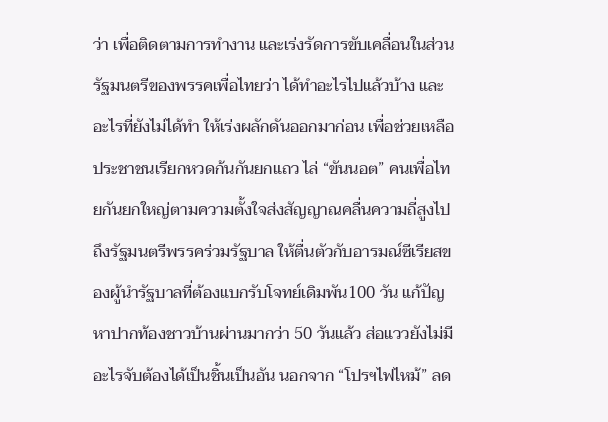ว่า เพื่อติดตามการทำงาน และเร่งรัดการขับเคลื่อนในส่วนรัฐมนตรีของพรรคเพื่อไทยว่า ได้ทำอะไรไปแล้วบ้าง และอะไรที่ยังไม่ได้ทำ ให้เร่งผลักดันออกมาก่อน เพื่อช่วยเหลือประชาชนเรียกหวดก้นกันยกแถว ไล่ “ขันนอต” คนเพื่อไทยกันยกใหญ่ตามความตั้งใจส่งสัญญาณคลื่นความถี่สูงไปถึงรัฐมนตรีพรรคร่วมรัฐบาล ให้ตื่นตัวกับอารมณ์ซีเรียสของผู้นำรัฐบาลที่ต้องแบกรับโจทย์เดิมพัน100 วัน แก้ปัญหาปากท้องชาวบ้านผ่านมากว่า 50 วันแล้ว ส่อแววยังไม่มีอะไรจับต้องได้เป็นชิ้นเป็นอัน นอกจาก “โปรฯไฟไหม้” ลด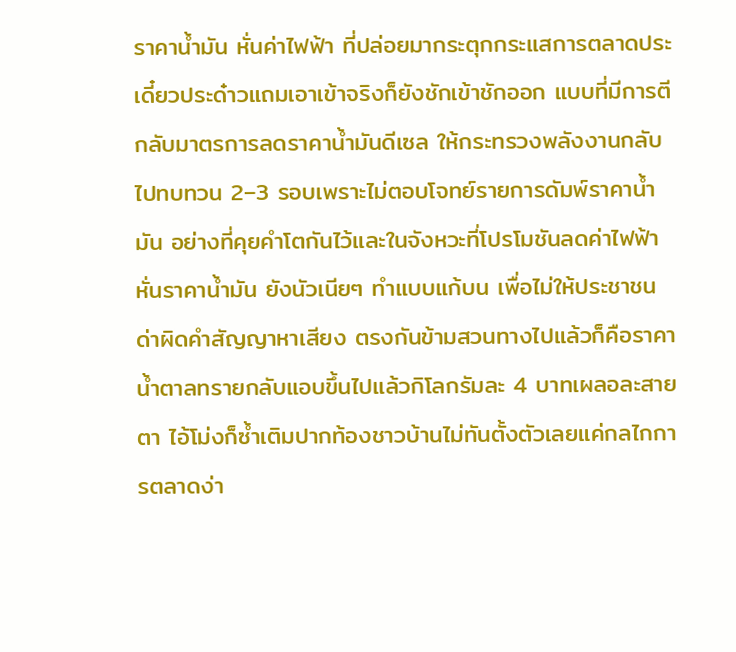ราคาน้ำมัน หั่นค่าไฟฟ้า ที่ปล่อยมากระตุกกระแสการตลาดประเดี๋ยวประด๋าวแถมเอาเข้าจริงก็ยังชักเข้าชักออก แบบที่มีการตีกลับมาตรการลดราคาน้ำมันดีเซล ให้กระทรวงพลังงานกลับไปทบทวน 2–3 รอบเพราะไม่ตอบโจทย์รายการดัมพ์ราคาน้ำมัน อย่างที่คุยคำโตกันไว้และในจังหวะที่โปรโมชันลดค่าไฟฟ้า หั่นราคาน้ำมัน ยังนัวเนียๆ ทำแบบแก้บน เพื่อไม่ให้ประชาชนด่าผิดคำสัญญาหาเสียง ตรงกันข้ามสวนทางไปแล้วก็คือราคาน้ำตาลทรายกลับแอบขึ้นไปแล้วกิโลกรัมละ 4 บาทเผลอละสายตา ไอ้โม่งก็ซ้ำเติมปากท้องชาวบ้านไม่ทันตั้งตัวเลยแค่กลไกการตลาดง่า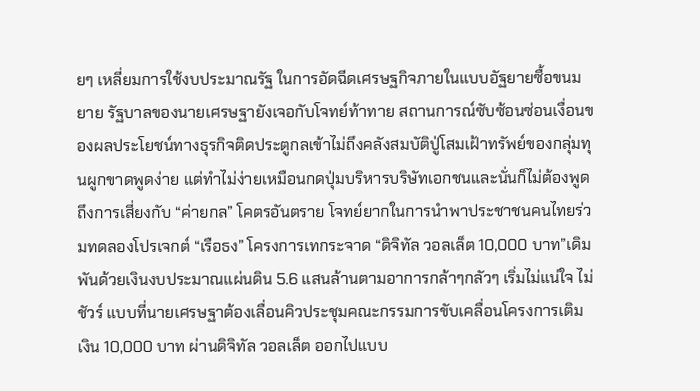ยๆ เหลี่ยมการใช้งบประมาณรัฐ ในการอัดฉีดเศรษฐกิจภายในแบบอัฐยายซื้อขนมยาย รัฐบาลของนายเศรษฐายังเจอกับโจทย์ท้าทาย สถานการณ์ซับซ้อนซ่อนเงื่อนของผลประโยชน์ทางธุรกิจติดประตูกลเข้าไม่ถึงคลังสมบัติปู่โสมเฝ้าทรัพย์ของกลุ่มทุนผูกขาดพูดง่าย แต่ทำไม่ง่ายเหมือนกดปุ่มบริหารบริษัทเอกชนและนั่นก็ไม่ต้องพูดถึงการเสี่ยงกับ “ค่ายกล” โคตรอันตราย โจทย์ยากในการนำพาประชาชนคนไทยร่วมทดลองโปรเจกต์ “เรือธง” โครงการเทกระจาด “ดิจิทัล วอลเล็ต 10,000 บาท”เดิมพันด้วยเงินงบประมาณแผ่นดิน 5.6 แสนล้านตามอาการกล้าๆกลัวๆ เริ่มไม่แน่ใจ ไม่ชัวร์ แบบที่นายเศรษฐาต้องเลื่อนคิวประชุมคณะกรรมการขับเคลื่อนโครงการเติมเงิน 10,000 บาท ผ่านดิจิทัล วอลเล็ต ออกไปแบบ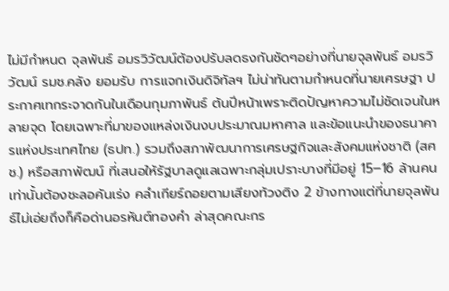ไม่มีกำหนด จุลพันธ์ อมรวิวัฒน์ต้องปรับลดธงกันชัดๆอย่างที่นายจุลพันธ์ อมรวิวัฒน์ รมช.คลัง ยอมรับ การแจกเงินดิจิทัลฯ ไม่น่าทันตามกำหนดที่นายเศรษฐา ประกาศเทกระจาดกันในเดือนกุมภาพันธ์ ต้นปีหน้าเพราะติดปัญหาความไม่ชัดเจนในหลายจุด โดยเฉพาะที่มาของแหล่งเงินงบประมาณมหาศาล และข้อแนะนำของธนาคารแห่งประเทศไทย (ธปท.) รวมถึงสภาพัฒนาการเศรษฐกิจและสังคมแห่งชาติ (สศช.) หรือสภาพัฒน์ ที่เสนอให้รัฐบาลดูแลเฉพาะกลุ่มเปราะบางที่มีอยู่ 15–16 ล้านคนเท่านั้นต้องชะลอคันเร่ง คลำเกียร์ถอยตามเสียงท้วงติง 2 ข้างทางแต่ที่นายจุลพันธ์ไม่เอ่ยถึงก็คือด่านอรหันต์ทองคำ ล่าสุดคณะกร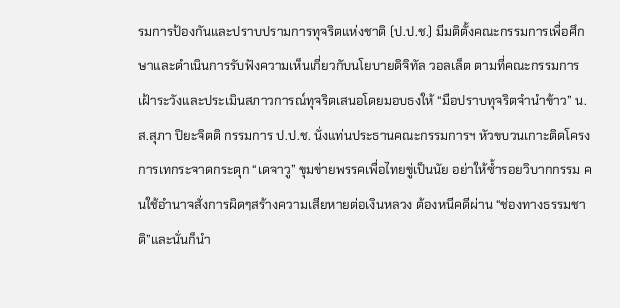รมการป้องกันและปราบปรามการทุจริตแห่งชาติ (ป.ป.ช.) มีมติตั้งคณะกรรมการเพื่อศึกษาและดำเนินการรับฟังความเห็นเกี่ยวกับนโยบายดิจิทัล วอลเล็ต ตามที่คณะกรรมการเฝ้าระวังและประเมินสภาวการณ์ทุจริตเสนอโดยมอบธงให้ “มือปราบทุจริตจำนำข้าว” น.ส.สุภา ปิยะจิตติ กรรมการ ป.ป.ช. นั่งแท่นประธานคณะกรรมการฯ หัวขบวนเกาะติดโครงการเทกระจาดกระตุก “เดจาวู” ขุมข่ายพรรคเพื่อไทยขู่เป็นนัย อย่าให้ซ้ำรอยวิบากกรรม คนใช้อำนาจสั่งการผิดๆสร้างความเสียหายต่อเงินหลวง ต้องหนีคดีผ่าน “ช่องทางธรรมชาติ”และนั่นก็นำ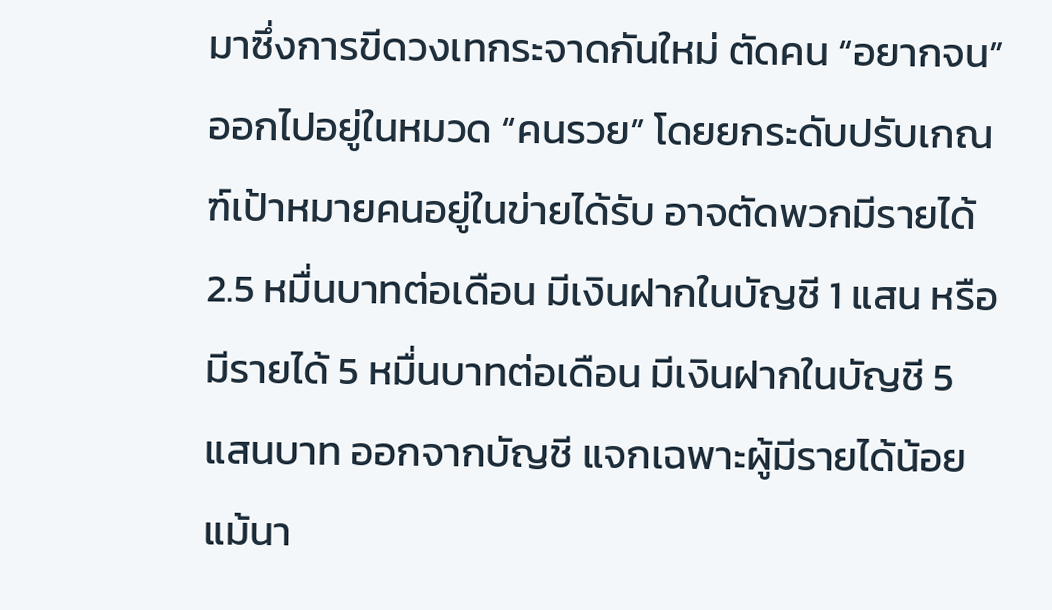มาซึ่งการขีดวงเทกระจาดกันใหม่ ตัดคน “อยากจน” ออกไปอยู่ในหมวด “คนรวย” โดยยกระดับปรับเกณฑ์เป้าหมายคนอยู่ในข่ายได้รับ อาจตัดพวกมีรายได้ 2.5 หมื่นบาทต่อเดือน มีเงินฝากในบัญชี 1 แสน หรือมีรายได้ 5 หมื่นบาทต่อเดือน มีเงินฝากในบัญชี 5 แสนบาท ออกจากบัญชี แจกเฉพาะผู้มีรายได้น้อยแม้นา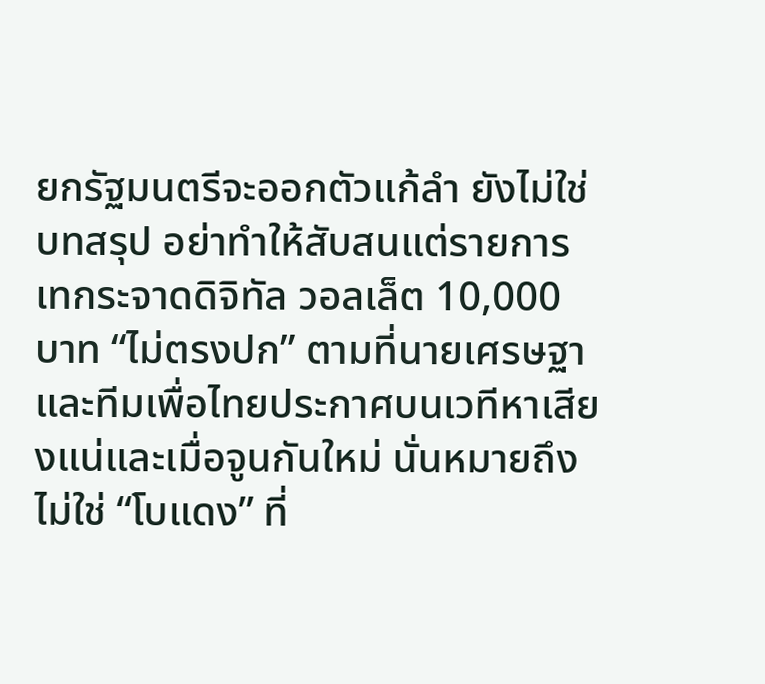ยกรัฐมนตรีจะออกตัวแก้ลำ ยังไม่ใช่บทสรุป อย่าทำให้สับสนแต่รายการเทกระจาดดิจิทัล วอลเล็ต 10,000 บาท “ไม่ตรงปก” ตามที่นายเศรษฐาและทีมเพื่อไทยประกาศบนเวทีหาเสียงแน่และเมื่อจูนกันใหม่ นั่นหมายถึงไม่ใช่ “โบแดง” ที่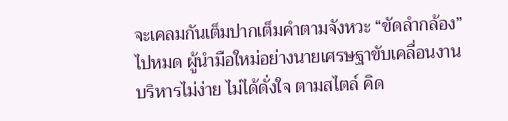จะเคลมกันเต็มปากเต็มคำตามจังหวะ “ขัดลำกล้อง” ไปหมด ผู้นำมือใหม่อย่างนายเศรษฐาขับเคลื่อนงานบริหารไม่ง่าย ไม่ได้ดั่งใจ ตามสไตล์ คิด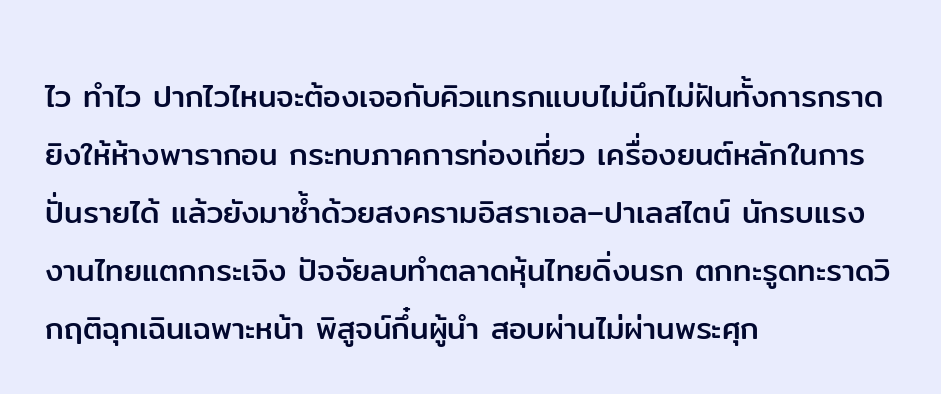ไว ทำไว ปากไวไหนจะต้องเจอกับคิวแทรกแบบไม่นึกไม่ฝันทั้งการกราดยิงให้ห้างพารากอน กระทบภาคการท่องเที่ยว เครื่องยนต์หลักในการปั่นรายได้ แล้วยังมาซ้ำด้วยสงครามอิสราเอล–ปาเลสไตน์ นักรบแรงงานไทยแตกกระเจิง ปัจจัยลบทำตลาดหุ้นไทยดิ่งนรก ตกทะรูดทะราดวิกฤติฉุกเฉินเฉพาะหน้า พิสูจน์กึ๋นผู้นำ สอบผ่านไม่ผ่านพระศุก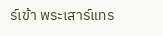ร์เข้า พระเสาร์แทร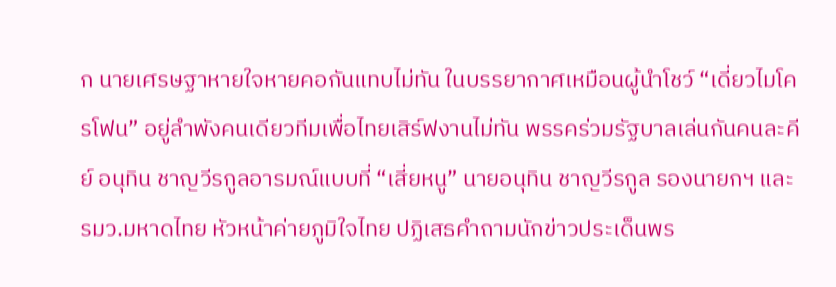ก นายเศรษฐาหายใจหายคอกันแทบไม่ทัน ในบรรยากาศเหมือนผู้นำโชว์ “เดี่ยวไมโครโฟน” อยู่ลำพังคนเดียวทีมเพื่อไทยเสิร์ฟงานไม่ทัน พรรคร่วมรัฐบาลเล่นกันคนละคีย์ อนุทิน ชาญวีรกูลอารมณ์แบบที่ “เสี่ยหนู” นายอนุทิน ชาญวีรกูล รองนายกฯ และ รมว.มหาดไทย หัวหน้าค่ายภูมิใจไทย ปฏิเสธคำถามนักข่าวประเด็นพร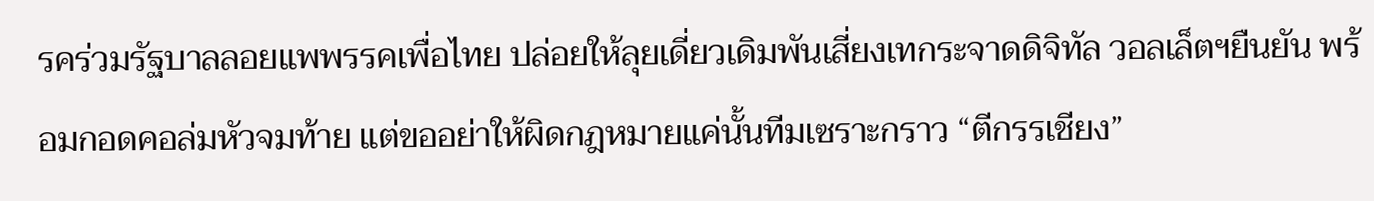รคร่วมรัฐบาลลอยแพพรรคเพื่อไทย ปล่อยให้ลุยเดี่ยวเดิมพันเสี่ยงเทกระจาดดิจิทัล วอลเล็ตฯยืนยัน พร้อมกอดคอล่มหัวจมท้าย แต่ขออย่าให้ผิดกฎหมายแค่นั้นทีมเซราะกราว “ตีกรรเชียง”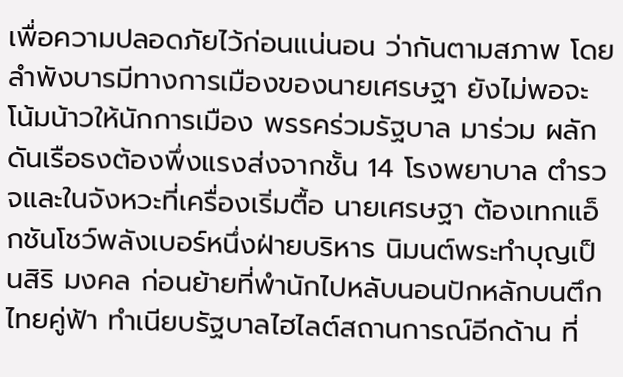เพื่อความปลอดภัยไว้ก่อนแน่นอน ว่ากันตามสภาพ โดยลำพังบารมีทางการเมืองของนายเศรษฐา ยังไม่พอจะโน้มน้าวให้นักการเมือง พรรคร่วมรัฐบาล มาร่วม ผลักดันเรือธงต้องพึ่งแรงส่งจากชั้น 14 โรงพยาบาล ตำรวจและในจังหวะที่เครื่องเริ่มตื้อ นายเศรษฐา ต้องเทกแอ็กชันโชว์พลังเบอร์หนึ่งฝ่ายบริหาร นิมนต์พระทำบุญเป็นสิริ มงคล ก่อนย้ายที่พำนักไปหลับนอนปักหลักบนตึกไทยคู่ฟ้า ทำเนียบรัฐบาลไฮไลต์สถานการณ์อีกด้าน ที่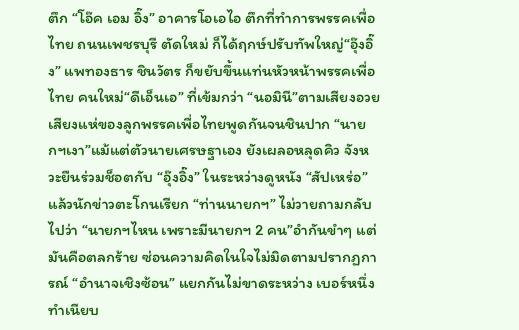ตึก “โอ๊ค เอม อิ๊ง” อาคารโอเอไอ ตึกที่ทำการพรรคเพื่อไทย ถนนเพชรบุรี ตัดใหม่ ก็ได้ฤกษ์ปรับทัพใหญ่“อุ๊งอิ๊ง” แพทองธาร ชินวัตร ก็ขยับขึ้นแท่นหัวหน้าพรรคเพื่อไทย คนใหม่“ดีเอ็นเอ” ที่เข้มกว่า “นอมินี”ตามเสียงอวย เสียงแห่ของลูกพรรคเพื่อไทยพูดกันจนชินปาก “นายกฯเงา”แม้แต่ตัวนายเศรษฐาเอง ยังเผลอหลุดคิว จังหวะยืนร่วมช็อตกับ “อุ๊งอิ๊ง” ในระหว่างดูหนัง “สัปเหร่อ” แล้วนักข่าวตะโกนเรียก “ท่านนายกฯ” ไม่วายถามกลับไปว่า “นายกฯไหน เพราะมีนายกฯ 2 คน”อำกันขำๆ แต่มันคือตลกร้าย ซ่อนความคิดในใจไม่มิดตามปรากฏการณ์ “อำนาจเชิงซ้อน” แยกกันไม่ขาดระหว่าง เบอร์หนึ่งทำเนียบ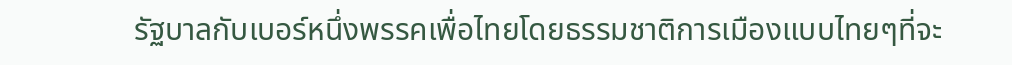รัฐบาลกับเบอร์หนึ่งพรรคเพื่อไทยโดยธรรมชาติการเมืองแบบไทยๆที่จะ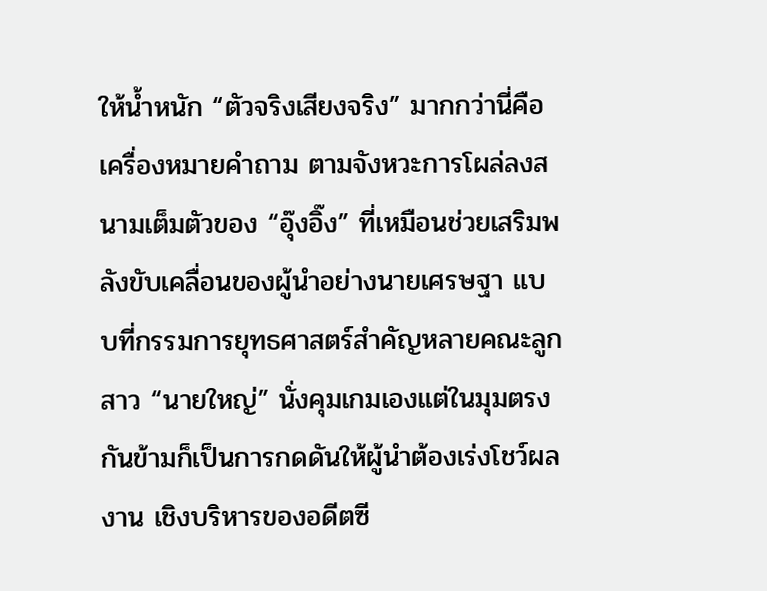ให้น้ำหนัก “ตัวจริงเสียงจริง” มากกว่านี่คือเครื่องหมายคำถาม ตามจังหวะการโผล่ลงสนามเต็มตัวของ “อุ๊งอิ๊ง” ที่เหมือนช่วยเสริมพลังขับเคลื่อนของผู้นำอย่างนายเศรษฐา แบบที่กรรมการยุทธศาสตร์สำคัญหลายคณะลูกสาว “นายใหญ่” นั่งคุมเกมเองแต่ในมุมตรงกันข้ามก็เป็นการกดดันให้ผู้นำต้องเร่งโชว์ผลงาน เชิงบริหารของอดีตซี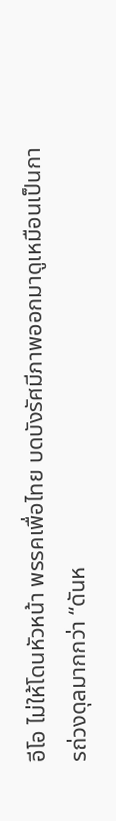อีโอ ไม่ให้โดนหัวหน้า พรรคเพื่อไทย บดบังรัศมีภาพออกมาดูเหมือนเป็นการถ่วงดุลมากกว่า “ดันห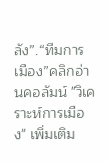ลัง”.“ทีมการเมือง”คลิกอ่านคอลัมน์ "วิเคราะห์การเมือง" เพิ่มเติม